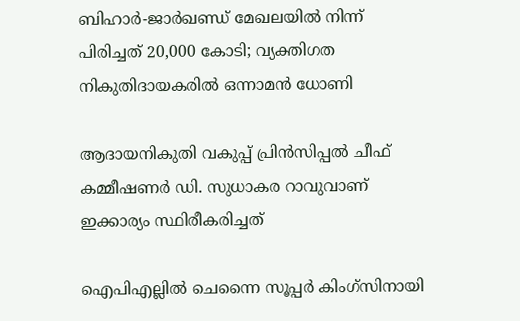ബിഹാർ-ജാർഖണ്ഡ് മേഖലയിൽ നിന്ന് പിരിച്ചത് 20,000 കോടി; വ്യക്തിഗത നികുതിദായകരിൽ ഒന്നാമൻ ധോണി

ആദായനികുതി വകുപ്പ് പ്രിൻസിപ്പൽ ചീഫ് കമ്മീഷണർ ഡി. സുധാകര റാവുവാണ് ഇക്കാര്യം സ്ഥിരീകരിച്ചത്

ഐപിഎല്ലില്‍ ചെന്നൈ സൂപ്പര്‍ കിംഗ്സിനായി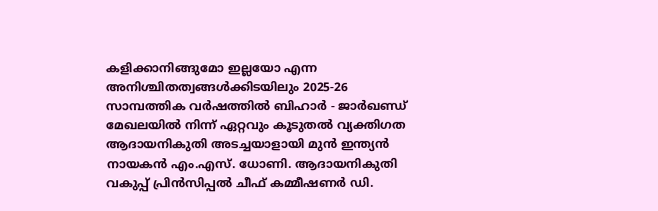കളിക്കാനിങ്ങുമോ ഇല്ലയോ എന്ന അനിശ്ചിതത്വങ്ങള്‍ക്കിടയിലും 2025-26 സാമ്പത്തിക വർഷത്തിൽ ബിഹാർ - ജാർഖണ്ഡ് മേഖലയിൽ നിന്ന് ഏറ്റവും കൂടുതൽ വ്യക്തിഗത ആദായനികുതി അടച്ചയാളായി മുൻ ഇന്ത്യൻ നായകൻ എം.എസ്. ധോണി. ആദായനികുതി വകുപ്പ് പ്രിൻസിപ്പൽ ചീഫ് കമ്മീഷണർ ഡി.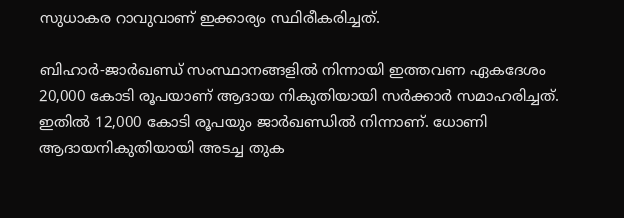സുധാകര റാവുവാണ് ഇക്കാര്യം സ്ഥിരീകരിച്ചത്.

ബിഹാർ-ജാർഖണ്ഡ് സംസ്ഥാനങ്ങളിൽ നിന്നായി ഇത്തവണ ഏകദേശം 20,000 കോടി രൂപയാണ് ആദായ നികുതിയായി സർക്കാർ സമാഹരിച്ചത്. ഇതിൽ 12,000 കോടി രൂപയും ജാർഖണ്ഡിൽ നിന്നാണ്. ധോണി ആദായനികുതിയായി അടച്ച തുക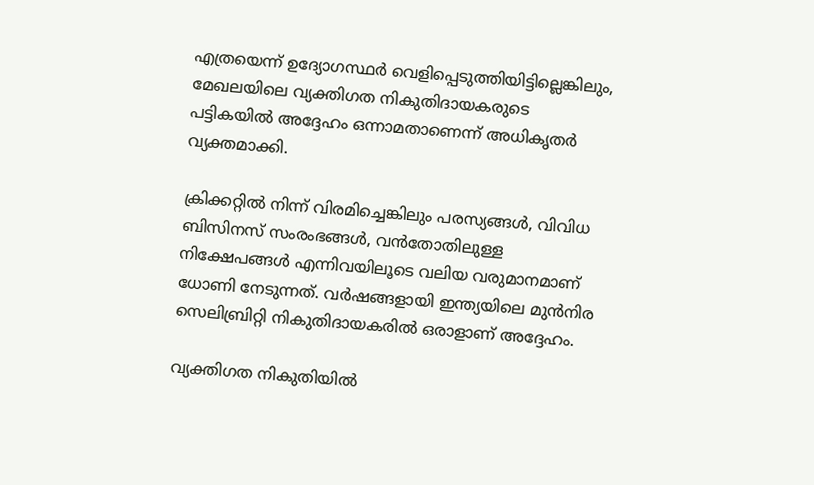എത്രയെന്ന് ഉദ്യോഗസ്ഥർ വെളിപ്പെടുത്തിയിട്ടില്ലെങ്കിലും, മേഖലയിലെ വ്യക്തിഗത നികുതിദായകരുടെ പട്ടികയിൽ അദ്ദേഹം ഒന്നാമതാണെന്ന് അധികൃതർ വ്യക്തമാക്കി.

ക്രിക്കറ്റിൽ നിന്ന് വിരമിച്ചെങ്കിലും പരസ്യങ്ങൾ, വിവിധ ബിസിനസ് സംരംഭങ്ങൾ, വൻതോതിലുള്ള നിക്ഷേപങ്ങൾ എന്നിവയിലൂടെ വലിയ വരുമാനമാണ് ധോണി നേടുന്നത്. വർഷങ്ങളായി ഇന്ത്യയിലെ മുൻനിര സെലിബ്രിറ്റി നികുതിദായകരിൽ ഒരാളാണ് അദ്ദേഹം.

വ്യക്തിഗത നികുതിയിൽ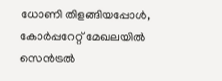ധോണി തിളങ്ങിയപ്പോൾ, കോർപ്പറേറ്റ് മേഖലയിൽ സെൻട്രൽ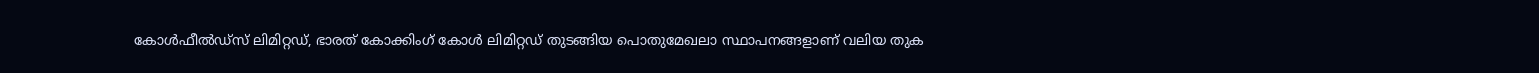കോൾഫീൽഡ്സ് ലിമിറ്റഡ്, ഭാരത് കോക്കിംഗ് കോൾ ലിമിറ്റഡ് തുടങ്ങിയ പൊതുമേഖലാ സ്ഥാപനങ്ങളാണ് വലിയ തുക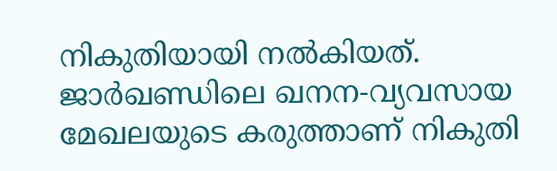നികുതിയായി നൽകിയത്. ജാർഖണ്ഡിലെ ഖനന-വ്യവസായ മേഖലയുടെ കരുത്താണ് നികുതി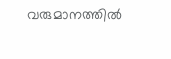വരുമാനത്തിൽ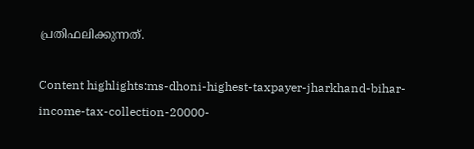പ്രതിഫലിക്കുന്നത്.

Content highlights:ms-dhoni-highest-taxpayer-jharkhand-bihar-income-tax-collection-20000-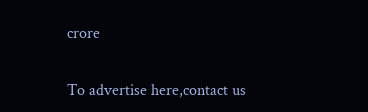crore

To advertise here,contact us